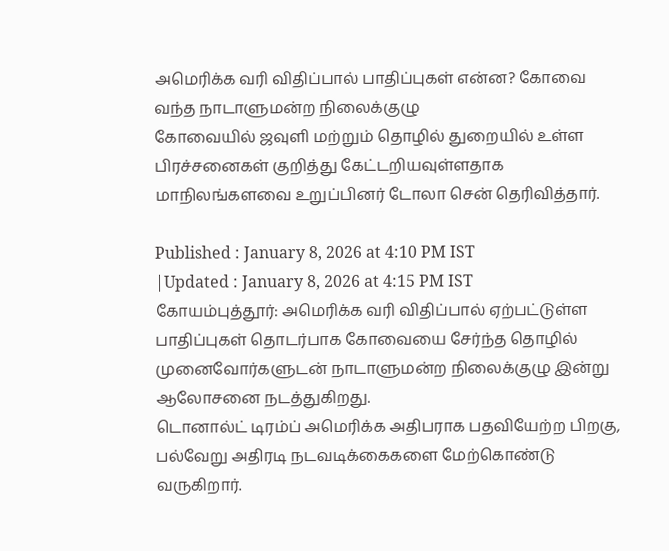அமெரிக்க வரி விதிப்பால் பாதிப்புகள் என்ன? கோவை வந்த நாடாளுமன்ற நிலைக்குழு
கோவையில் ஜவுளி மற்றும் தொழில் துறையில் உள்ள பிரச்சனைகள் குறித்து கேட்டறியவுள்ளதாக மாநிலங்களவை உறுப்பினர் டோலா சென் தெரிவித்தார்.

Published : January 8, 2026 at 4:10 PM IST
|Updated : January 8, 2026 at 4:15 PM IST
கோயம்புத்தூர்: அமெரிக்க வரி விதிப்பால் ஏற்பட்டுள்ள பாதிப்புகள் தொடர்பாக கோவையை சேர்ந்த தொழில் முனைவோர்களுடன் நாடாளுமன்ற நிலைக்குழு இன்று ஆலோசனை நடத்துகிறது.
டொனால்ட் டிரம்ப் அமெரிக்க அதிபராக பதவியேற்ற பிறகு, பல்வேறு அதிரடி நடவடிக்கைகளை மேற்கொண்டு வருகிறார்.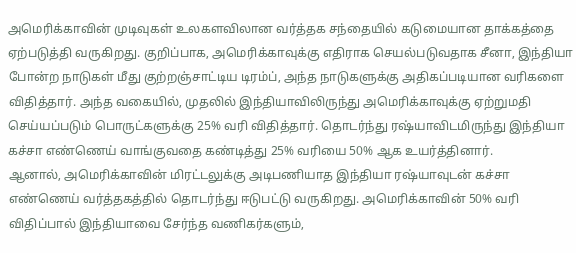அமெரிக்காவின் முடிவுகள் உலகளவிலான வர்த்தக சந்தையில் கடுமையான தாக்கத்தை ஏற்படுத்தி வருகிறது. குறிப்பாக, அமெரிக்காவுக்கு எதிராக செயல்படுவதாக சீனா, இந்தியா போன்ற நாடுகள் மீது குற்றஞ்சாட்டிய டிரம்ப், அந்த நாடுகளுக்கு அதிகப்படியான வரிகளை விதித்தார். அந்த வகையில், முதலில் இந்தியாவிலிருந்து அமெரிக்காவுக்கு ஏற்றுமதி செய்யப்படும் பொருட்களுக்கு 25% வரி விதித்தார். தொடர்ந்து ரஷ்யாவிடமிருந்து இந்தியா கச்சா எண்ணெய் வாங்குவதை கண்டித்து 25% வரியை 50% ஆக உயர்த்தினார்.
ஆனால், அமெரிக்காவின் மிரட்டலுக்கு அடிபணியாத இந்தியா ரஷ்யாவுடன் கச்சா எண்ணெய் வர்த்தகத்தில் தொடர்ந்து ஈடுபட்டு வருகிறது. அமெரிக்காவின் 50% வரி விதிப்பால் இந்தியாவை சேர்ந்த வணிகர்களும்,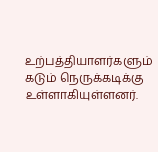உற்பத்தியாளர்களும் கடும் நெருக்கடிக்கு உள்ளாகியுள்ளனர்.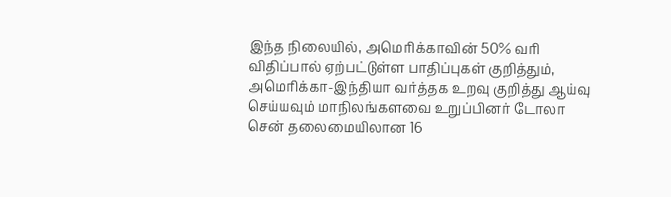இந்த நிலையில், அமெரிக்காவின் 50% வரி விதிப்பால் ஏற்பட்டுள்ள பாதிப்புகள் குறித்தும், அமெரிக்கா-இந்தியா வர்த்தக உறவு குறித்து ஆய்வு செய்யவும் மாநிலங்களவை உறுப்பினர் டோலா சென் தலைமையிலான 16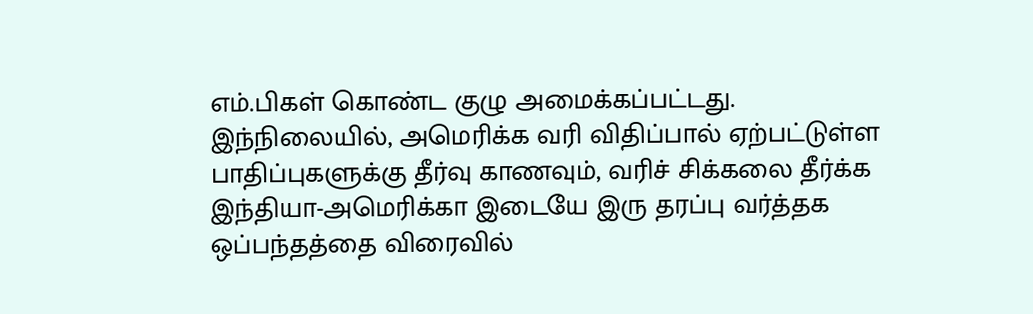எம்.பிகள் கொண்ட குழு அமைக்கப்பட்டது.
இந்நிலையில், அமெரிக்க வரி விதிப்பால் ஏற்பட்டுள்ள பாதிப்புகளுக்கு தீர்வு காணவும், வரிச் சிக்கலை தீர்க்க இந்தியா-அமெரிக்கா இடையே இரு தரப்பு வர்த்தக ஒப்பந்தத்தை விரைவில்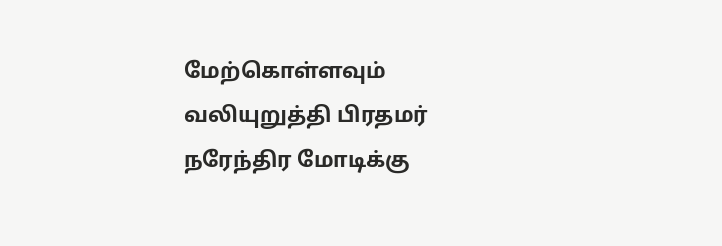மேற்கொள்ளவும் வலியுறுத்தி பிரதமர் நரேந்திர மோடிக்கு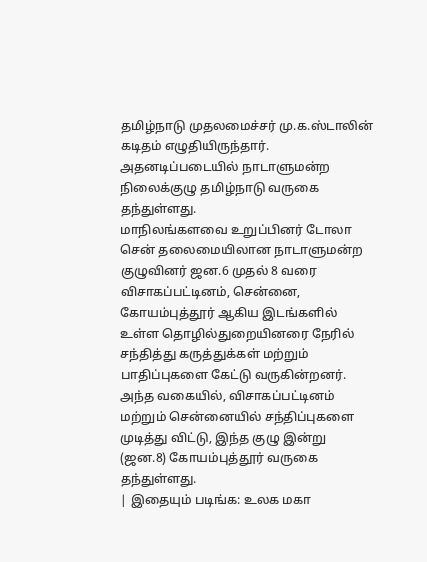தமிழ்நாடு முதலமைச்சர் மு.க.ஸ்டாலின் கடிதம் எழுதியிருந்தார். அதனடிப்படையில் நாடாளுமன்ற நிலைக்குழு தமிழ்நாடு வருகை தந்துள்ளது.
மாநிலங்களவை உறுப்பினர் டோலா சென் தலைமையிலான நாடாளுமன்ற குழுவினர் ஜன.6 முதல் 8 வரை விசாகப்பட்டினம், சென்னை, கோயம்புத்தூர் ஆகிய இடங்களில் உள்ள தொழில்துறையினரை நேரில் சந்தித்து கருத்துக்கள் மற்றும் பாதிப்புகளை கேட்டு வருகின்றனர். அந்த வகையில், விசாகப்பட்டினம் மற்றும் சென்னையில் சந்திப்புகளை முடித்து விட்டு, இந்த குழு இன்று (ஜன.8) கோயம்புத்தூர் வருகை தந்துள்ளது.
| இதையும் படிங்க: உலக மகா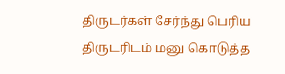திருடர்கள் சேர்ந்து பெரிய திருடரிடம் மனு கொடுத்த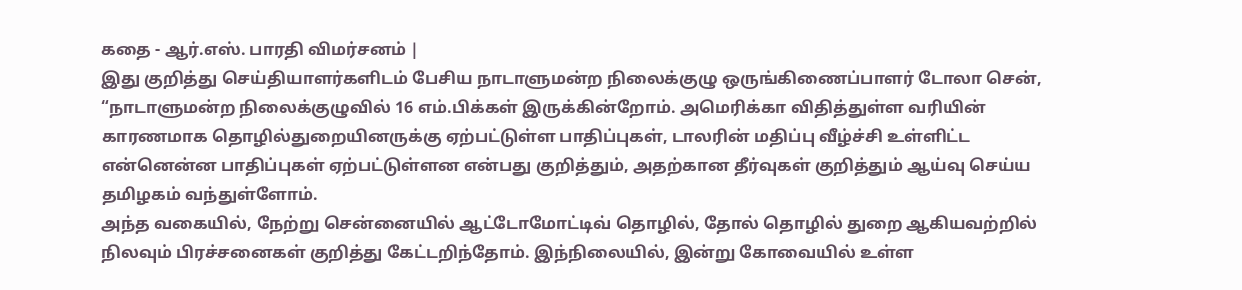கதை - ஆர்.எஸ். பாரதி விமர்சனம் |
இது குறித்து செய்தியாளர்களிடம் பேசிய நாடாளுமன்ற நிலைக்குழு ஒருங்கிணைப்பாளர் டோலா சென், “நாடாளுமன்ற நிலைக்குழுவில் 16 எம்.பிக்கள் இருக்கின்றோம். அமெரிக்கா விதித்துள்ள வரியின் காரணமாக தொழில்துறையினருக்கு ஏற்பட்டுள்ள பாதிப்புகள், டாலரின் மதிப்பு வீழ்ச்சி உள்ளிட்ட என்னென்ன பாதிப்புகள் ஏற்பட்டுள்ளன என்பது குறித்தும், அதற்கான தீர்வுகள் குறித்தும் ஆய்வு செய்ய தமிழகம் வந்துள்ளோம்.
அந்த வகையில், நேற்று சென்னையில் ஆட்டோமோட்டிவ் தொழில், தோல் தொழில் துறை ஆகியவற்றில் நிலவும் பிரச்சனைகள் குறித்து கேட்டறிந்தோம். இந்நிலையில், இன்று கோவையில் உள்ள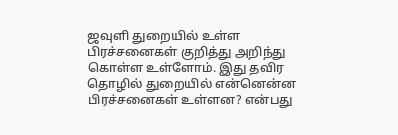ஜவுளி துறையில் உள்ள பிரச்சனைகள் குறித்து அறிந்து கொள்ள உள்ளோம். இது தவிர தொழில் துறையில் என்னென்ன பிரச்சனைகள் உள்ளன? என்பது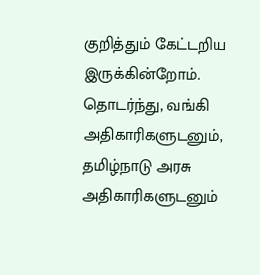குறித்தும் கேட்டறிய இருக்கின்றோம். தொடர்ந்து, வங்கி அதிகாரிகளுடனும், தமிழ்நாடு அரசு அதிகாரிகளுடனும்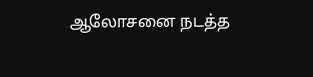ஆலோசனை நடத்த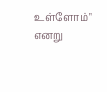உள்ளோம்" எனறு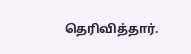தெரிவித்தார்.